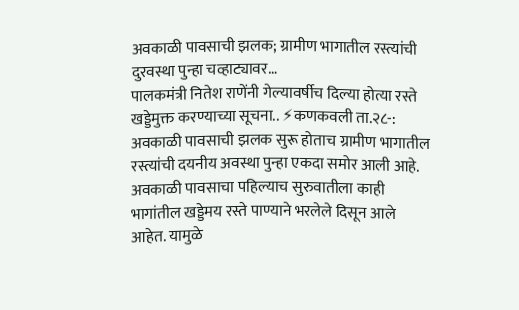अवकाळी पावसाची झलक; ग्रामीण भागातील रस्त्यांची दुरवस्था पुन्हा चव्हाट्यावर…
पालकमंत्री नितेश राणेंनी गेल्यावर्षीच दिल्या होत्या रस्ते खड्डेमुक्त करण्याच्या सूचना.. ⚡कणकवली ता.२८-: अवकाळी पावसाची झलक सुरू होताच ग्रामीण भागातील रस्त्यांची दयनीय अवस्था पुन्हा एकदा समोर आली आहे. अवकाळी पावसाचा पहिल्याच सुरुवातीला काही भागांतील खड्डेमय रस्ते पाण्याने भरलेले दिसून आले आहेत. यामुळे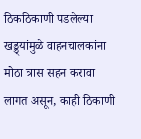ठिकठिकाणी पडलेल्या खड्ड्यांमुळे वाहनचालकांना मोठा त्रास सहन करावा लागत असून, काही ठिकाणी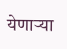येणाऱ्या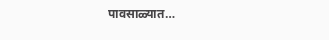पावसाळ्यात…